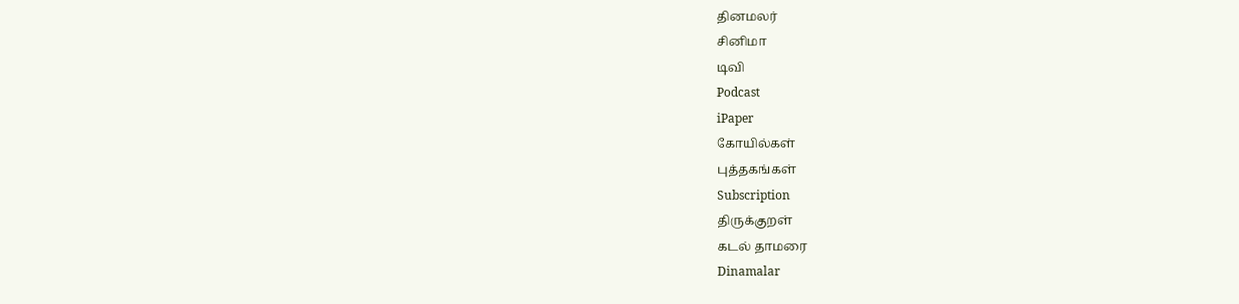தினமலர்
சினிமா
டிவி
Podcast
iPaper
கோயில்கள்
புத்தகங்கள்
Subscription
திருக்குறள்
கடல் தாமரை
Dinamalar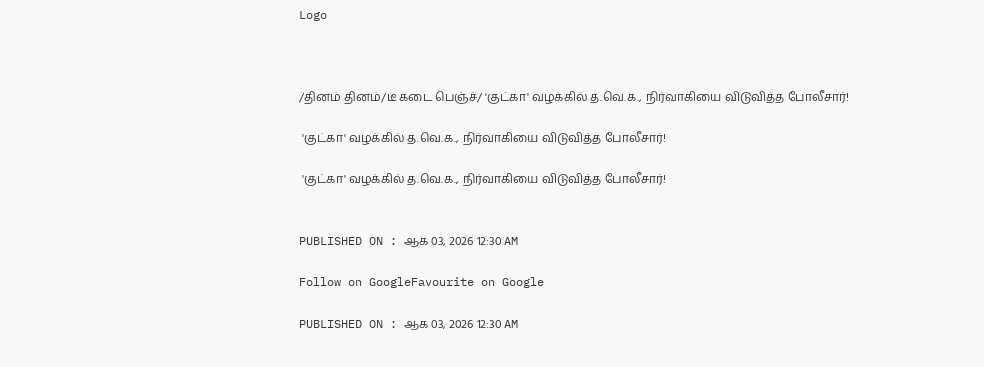Logo



/தினம் தினம்/டீ கடை பெஞ்ச்/ 'குட்கா' வழக்கில் த.வெ.க., நிர்வாகியை விடுவித்த போலீசார்!

 'குட்கா' வழக்கில் த.வெ.க., நிர்வாகியை விடுவித்த போலீசார்!

 'குட்கா' வழக்கில் த.வெ.க., நிர்வாகியை விடுவித்த போலீசார்!


PUBLISHED ON : ஆக 03, 2026 12:30 AM

Follow on GoogleFavourite on Google

PUBLISHED ON : ஆக 03, 2026 12:30 AM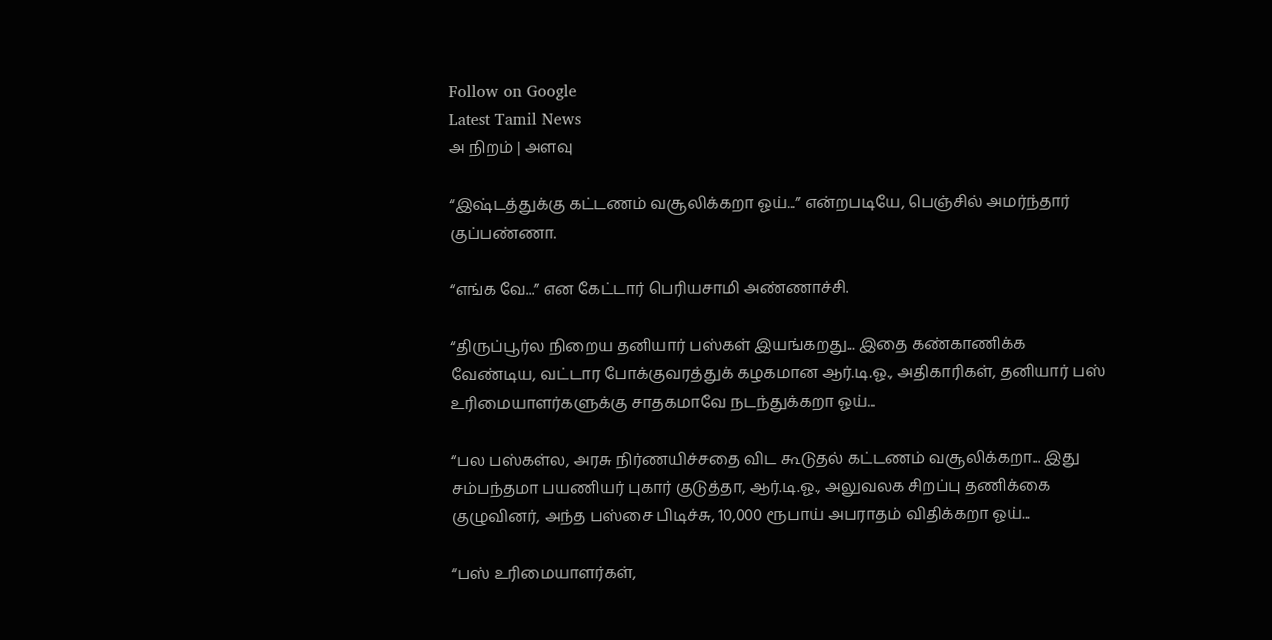Follow on Google
Latest Tamil News
அ நிறம் | அளவு

“இஷ்டத்துக்கு கட்டணம் வசூலிக்கறா ஓய்...” என்றபடியே, பெஞ்சில் அமர்ந்தார் குப்பண்ணா.

“எங்க வே...” என கேட்டார் பெரியசாமி அண்ணாச்சி.

“திருப்பூர்ல நிறைய தனியார் பஸ்கள் இயங்கறது... இதை கண்காணிக்க வேண்டிய, வட்டார போக்குவரத்துக் கழகமான ஆர்.டி.ஓ., அதிகாரிகள், தனியார் பஸ் உரிமையாளர்களுக்கு சாதகமாவே நடந்துக்கறா ஓய்...

“பல பஸ்கள்ல, அரசு நிர்ணயிச்சதை விட கூடுதல் கட்டணம் வசூலிக்கறா... இது சம்பந்தமா பயணியர் புகார் குடுத்தா, ஆர்.டி.ஓ., அலுவலக சிறப்பு தணிக்கை குழுவினர், அந்த பஸ்சை பிடிச்சு, 10,000 ரூபாய் அபராதம் விதிக்கறா ஓய்...

“பஸ் உரிமையாளர்கள்,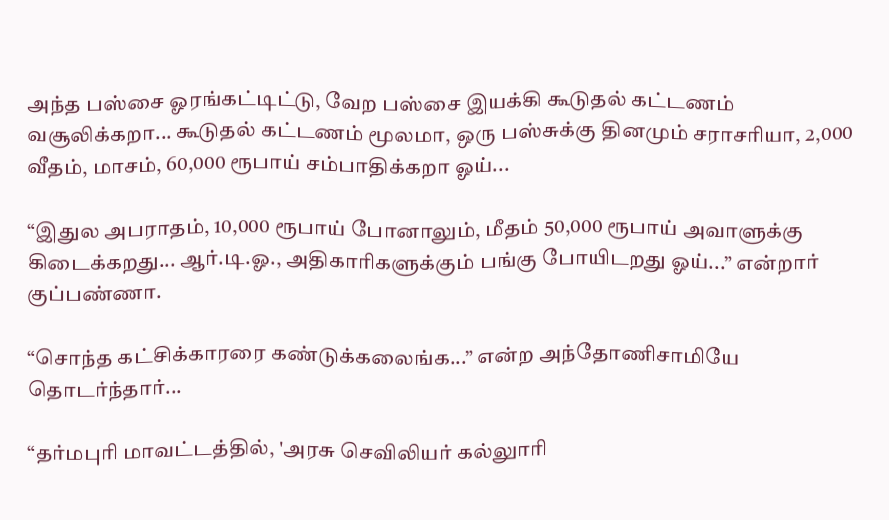அந்த பஸ்சை ஓரங்கட்டிட்டு, வேற பஸ்சை இயக்கி கூடுதல் கட்டணம் வசூலிக்கறா... கூடுதல் கட்டணம் மூலமா, ஒரு பஸ்சுக்கு தினமும் சராசரியா, 2,000 வீதம், மாசம், 60,000 ரூபாய் சம்பாதிக்கறா ஓய்...

“இதுல அபராதம், 10,000 ரூபாய் போனாலும், மீதம் 50,000 ரூபாய் அவாளுக்கு கிடைக்கறது... ஆர்.டி.ஓ., அதிகாரிகளுக்கும் பங்கு போயிடறது ஓய்...” என்றார் குப்பண்ணா.

“சொந்த கட்சிக்காரரை கண்டுக்கலைங்க...” என்ற அந்தோணிசாமியே தொடர்ந்தார்...

“தர்மபுரி மாவட்டத்தில், 'அரசு செவிலியர் கல்லுாரி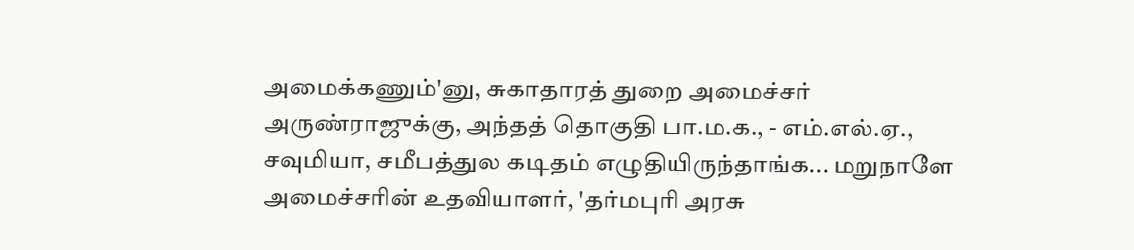அமைக்கணும்'னு, சுகாதாரத் துறை அமைச்சர் அருண்ராஜுக்கு, அந்தத் தொகுதி பா.ம.க., - எம்.எல்.ஏ., சவுமியா, சமீபத்துல கடிதம் எழுதியிருந்தாங்க... மறுநாளே அமைச்சரின் உதவியாளர், 'தர்மபுரி அரசு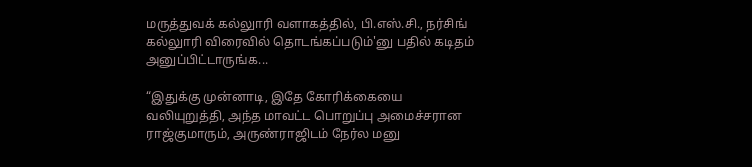மருத்துவக் கல்லுாரி வளாகத்தில், பி.எஸ்.சி., நர்சிங் கல்லுாரி விரைவில் தொடங்கப்படும்'னு பதில் கடிதம் அனுப்பிட்டாருங்க...

“இதுக்கு முன்னாடி, இதே கோரிக்கையை வலியுறுத்தி, அந்த மாவட்ட பொறுப்பு அமைச்சரான ராஜ்குமாரும், அருண்ராஜிடம் நேர்ல மனு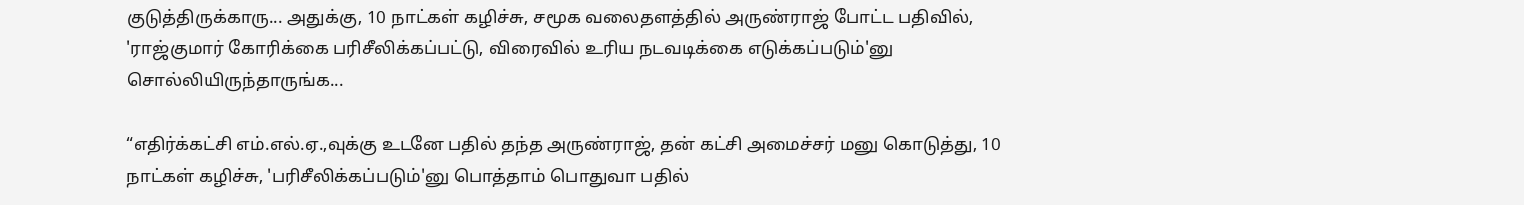குடுத்திருக்காரு... அதுக்கு, 10 நாட்கள் கழிச்சு, சமூக வலைதளத்தில் அருண்ராஜ் போட்ட பதிவில், 'ராஜ்குமார் கோரிக்கை பரிசீலிக்கப்பட்டு, விரைவில் உரிய நடவடிக்கை எடுக்கப்படும்'னு சொல்லியிருந்தாருங்க...

“எதிர்க்கட்சி எம்.எல்.ஏ.,வுக்கு உடனே பதில் தந்த அருண்ராஜ், தன் கட்சி அமைச்சர் மனு கொடுத்து, 10 நாட்கள் கழிச்சு, 'பரிசீலிக்கப்படும்'னு பொத்தாம் பொதுவா பதில்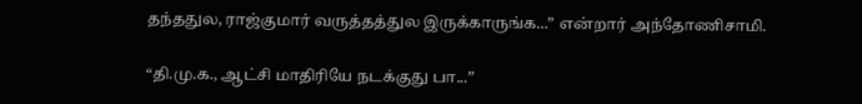தந்ததுல, ராஜ்குமார் வருத்தத்துல இருக்காருங்க...” என்றார் அந்தோணிசாமி.

“தி.மு.க., ஆட்சி மாதிரியே நடக்குது பா...”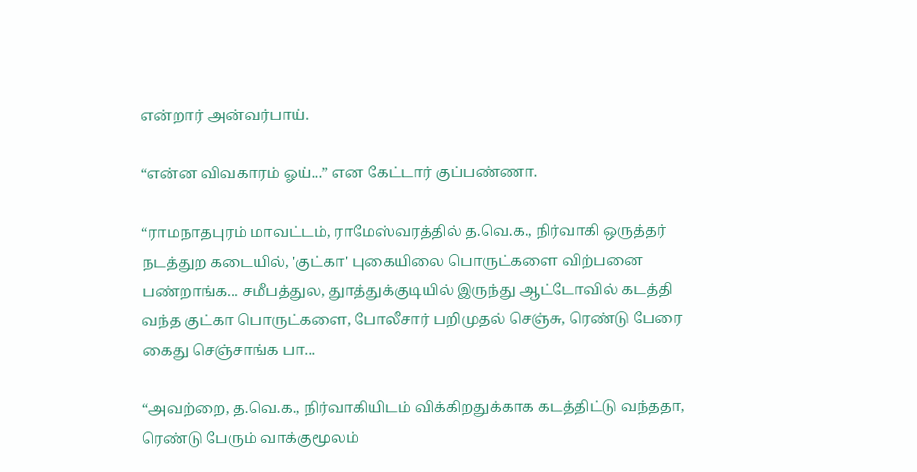என்றார் அன்வர்பாய்.

“என்ன விவகாரம் ஓய்...” என கேட்டார் குப்பண்ணா.

“ராமநாதபுரம் மாவட்டம், ராமேஸ்வரத்தில் த.வெ.க., நிர்வாகி ஒருத்தர் நடத்துற கடையில், 'குட்கா' புகையிலை பொருட்களை விற்பனை பண்றாங்க... சமீபத்துல, துாத்துக்குடியில் இருந்து ஆட்டோவில் கடத்தி வந்த குட்கா பொருட்களை, போலீசார் பறிமுதல் செஞ்சு, ரெண்டு பேரை கைது செஞ்சாங்க பா...

“அவற்றை, த.வெ.க., நிர்வாகியிடம் விக்கிறதுக்காக கடத்திட்டு வந்ததா, ரெண்டு பேரும் வாக்குமூலம்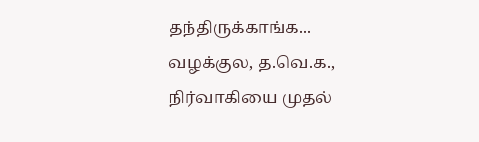தந்திருக்காங்க... வழக்குல, த.வெ.க., நிர்வாகியை முதல்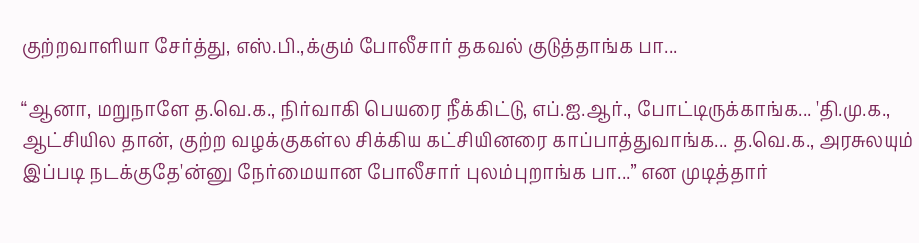குற்றவாளியா சேர்த்து, எஸ்.பி.,க்கும் போலீசார் தகவல் குடுத்தாங்க பா...

“ஆனா, மறுநாளே த.வெ.க., நிர்வாகி பெயரை நீக்கிட்டு, எப்.ஐ.ஆர்., போட்டிருக்காங்க... 'தி.மு.க., ஆட்சியில தான், குற்ற வழக்குகள்ல சிக்கிய கட்சியினரை காப்பாத்துவாங்க... த.வெ.க., அரசுலயும் இப்படி நடக்குதே'ன்னு நேர்மையான போலீசார் புலம்புறாங்க பா...” என முடித்தார்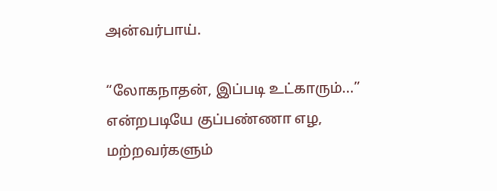அன்வர்பாய்.

“லோகநாதன், இப்படி உட்காரும்...” என்றபடியே குப்பண்ணா எழ, மற்றவர்களும்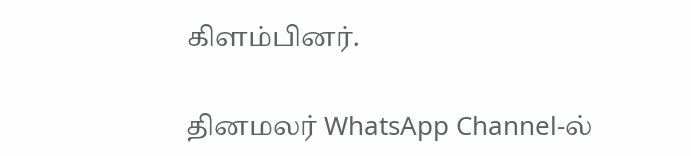கிளம்பினர்.

தினமலர் WhatsApp Channel-ல்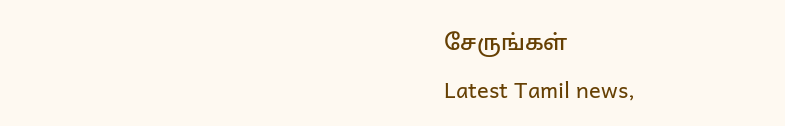சேருங்கள்
Latest Tamil news,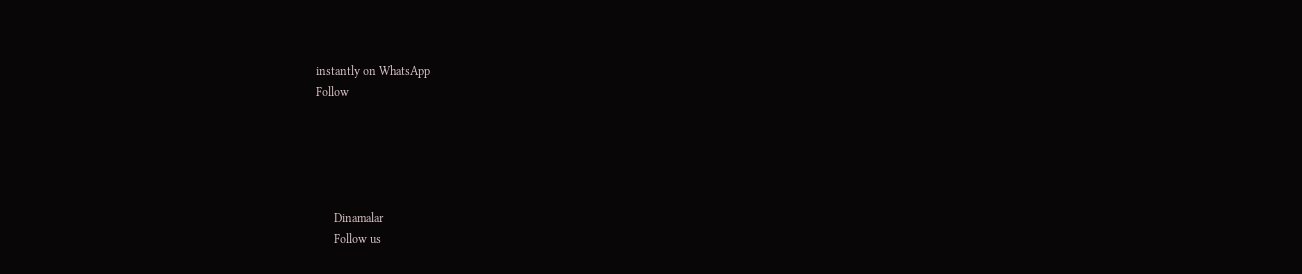instantly on WhatsApp
Follow





      Dinamalar
      Follow us